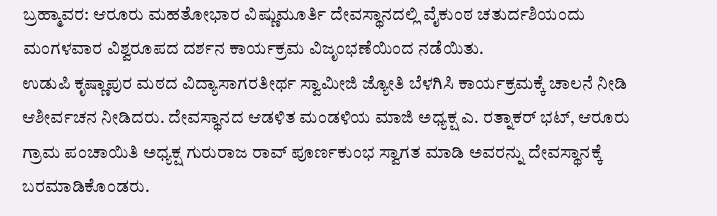ಬ್ರಹ್ಮಾವರ: ಆರೂರು ಮಹತೋಭಾರ ವಿಷ್ಣುಮೂರ್ತಿ ದೇವಸ್ಥಾನದಲ್ಲಿ ವೈಕುಂಠ ಚತುರ್ದಶಿಯಂದು ಮಂಗಳವಾರ ವಿಶ್ವರೂಪದ ದರ್ಶನ ಕಾರ್ಯಕ್ರಮ ವಿಜೃಂಭಣೆಯಿಂದ ನಡೆಯಿತು.
ಉಡುಪಿ ಕೃಷ್ಣಾಪುರ ಮಠದ ವಿದ್ಯಾಸಾಗರತೀರ್ಥ ಸ್ವಾಮೀಜಿ ಜ್ಯೋತಿ ಬೆಳಗಿಸಿ ಕಾರ್ಯಕ್ರಮಕ್ಕೆ ಚಾಲನೆ ನೀಡಿ ಆಶೀರ್ವಚನ ನೀಡಿದರು. ದೇವಸ್ಥಾನದ ಆಡಳಿತ ಮಂಡಳಿಯ ಮಾಜಿ ಅಧ್ಯಕ್ಷ ಎ. ರತ್ನಾಕರ್ ಭಟ್, ಆರೂರು ಗ್ರಾಮ ಪಂಚಾಯಿತಿ ಅಧ್ಯಕ್ಷ ಗುರುರಾಜ ರಾವ್ ಪೂರ್ಣಕುಂಭ ಸ್ವಾಗತ ಮಾಡಿ ಅವರನ್ನು ದೇವಸ್ಥಾನಕ್ಕೆ ಬರಮಾಡಿಕೊಂಡರು.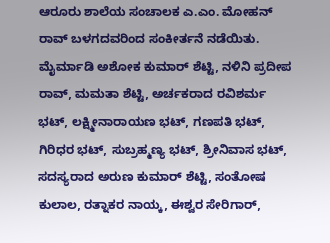ಆರೂರು ಶಾಲೆಯ ಸಂಚಾಲಕ ಎ.ಎಂ. ಮೋಹನ್ ರಾವ್ ಬಳಗದವರಿಂದ ಸಂಕೀರ್ತನೆ ನಡೆಯಿತು. ಮೈರ್ಮಾಡಿ ಅಶೋಕ ಕುಮಾರ್ ಶೆಟ್ಟಿ, ನಳಿನಿ ಪ್ರದೀಪ ರಾವ್, ಮಮತಾ ಶೆಟ್ಟಿ, ಅರ್ಚಕರಾದ ರವಿಶರ್ಮ ಭಟ್, ಲಕ್ಷ್ಮೀನಾರಾಯಣ ಭಟ್, ಗಣಪತಿ ಭಟ್, ಗಿರಿಧರ ಭಟ್, ಸುಬ್ರಹ್ಮಣ್ಯ ಭಟ್, ಶ್ರೀನಿವಾಸ ಭಟ್, ಸದಸ್ಯರಾದ ಅರುಣ ಕುಮಾರ್ ಶೆಟ್ಟಿ, ಸಂತೋಷ ಕುಲಾಲ, ರತ್ನಾಕರ ನಾಯ್ಕ, ಈಶ್ವರ ಸೇರಿಗಾರ್,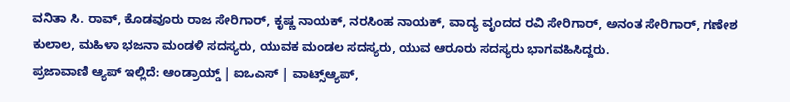ವನಿತಾ ಸಿ. ರಾವ್, ಕೊಡವೂರು ರಾಜ ಸೇರಿಗಾರ್, ಕೃಷ್ಣ ನಾಯಕ್, ನರಸಿಂಹ ನಾಯಕ್, ವಾದ್ಯ ವೃಂದದ ರವಿ ಸೇರಿಗಾರ್, ಅನಂತ ಸೇರಿಗಾರ್, ಗಣೇಶ ಕುಲಾಲ, ಮಹಿಳಾ ಭಜನಾ ಮಂಡಳಿ ಸದಸ್ಯರು, ಯುವಕ ಮಂಡಲ ಸದಸ್ಯರು, ಯುವ ಆರೂರು ಸದಸ್ಯರು ಭಾಗವಹಿಸಿದ್ದರು.
ಪ್ರಜಾವಾಣಿ ಆ್ಯಪ್ ಇಲ್ಲಿದೆ: ಆಂಡ್ರಾಯ್ಡ್ | ಐಒಎಸ್ | ವಾಟ್ಸ್ಆ್ಯಪ್,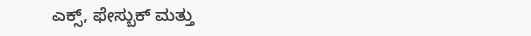ಎಕ್ಸ್, ಫೇಸ್ಬುಕ್ ಮತ್ತು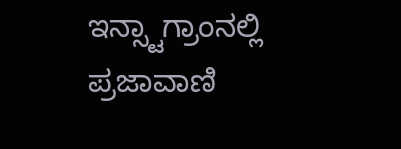ಇನ್ಸ್ಟಾಗ್ರಾಂನಲ್ಲಿ ಪ್ರಜಾವಾಣಿ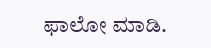ಫಾಲೋ ಮಾಡಿ.